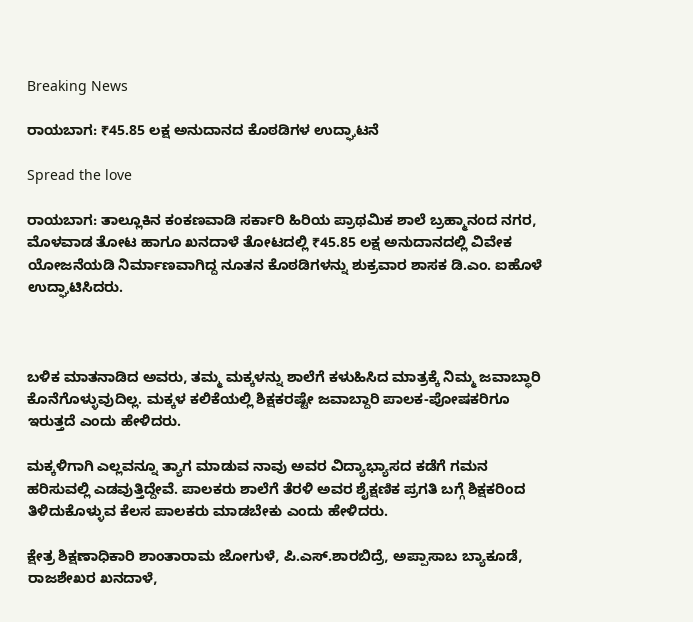Breaking News

ರಾಯಬಾಗ: ₹45.85 ಲಕ್ಷ ಅನುದಾನದ ಕೊಠಡಿಗಳ ಉದ್ಘಾಟನೆ

Spread the love

ರಾಯಬಾಗ: ತಾಲ್ಲೂಕಿನ ಕಂಕಣವಾಡಿ ಸರ್ಕಾರಿ ಹಿರಿಯ ಪ್ರಾಥಮಿಕ ಶಾಲೆ ಬ್ರಹ್ಮಾನಂದ ನಗರ, ಮೊಳವಾಡ ತೋಟ ಹಾಗೂ ಖನದಾಳೆ ತೋಟದಲ್ಲಿ ₹45.85 ಲಕ್ಷ ಅನುದಾನದಲ್ಲಿ ವಿವೇಕ ಯೋಜನೆಯಡಿ ನಿರ್ಮಾಣವಾಗಿದ್ದ ನೂತನ ಕೊಠಡಿಗಳನ್ನು ಶುಕ್ರವಾರ ಶಾಸಕ ಡಿ.ಎಂ. ಐಹೊಳೆ ಉದ್ಘಾಟಿಸಿದರು.



ಬಳಿಕ ಮಾತನಾಡಿದ ಅವರು, ತಮ್ಮ ಮಕ್ಕಳನ್ನು ಶಾಲೆಗೆ ಕಳುಹಿಸಿದ ಮಾತ್ರಕ್ಕೆ ನಿಮ್ಮ ಜವಾಬ್ಧಾರಿ ಕೊನೆಗೊಳ್ಳುವುದಿಲ್ಲ. ಮಕ್ಕಳ ಕಲಿಕೆಯಲ್ಲಿ ಶಿಕ್ಷಕರಷ್ಟೇ ಜವಾಬ್ದಾರಿ ಪಾಲಕ-ಪೋಷಕರಿಗೂ ಇರುತ್ತದೆ ಎಂದು ಹೇಳಿದರು.

ಮಕ್ಕಳಿಗಾಗಿ ಎಲ್ಲವನ್ನೂ ತ್ಯಾಗ ಮಾಡುವ ನಾವು ಅವರ ವಿದ್ಯಾಭ್ಯಾಸದ ಕಡೆಗೆ ಗಮನ ಹರಿಸುವಲ್ಲಿ ಎಡವುತ್ತಿದ್ದೇವೆ. ಪಾಲಕರು ಶಾಲೆಗೆ ತೆರಳಿ ಅವರ ಶೈಕ್ಷಣಿಕ ಪ್ರಗತಿ ಬಗ್ಗೆ ಶಿಕ್ಷಕರಿಂದ ತಿಳಿದುಕೊಳ್ಳುವ ಕೆಲಸ ಪಾಲಕರು ಮಾಡಬೇಕು ಎಂದು ಹೇಳಿದರು.

ಕ್ಷೇತ್ರ ಶಿಕ್ಷಣಾಧಿಕಾರಿ ಶಾಂತಾರಾಮ ಜೋಗುಳೆ, ಪಿ.ಎಸ್.ಶಾರಬಿದ್ರೆ, ಅಪ್ಪಾಸಾಬ ಬ್ಯಾಕೂಡೆ, ರಾಜಶೇಖರ ಖನದಾಳೆ,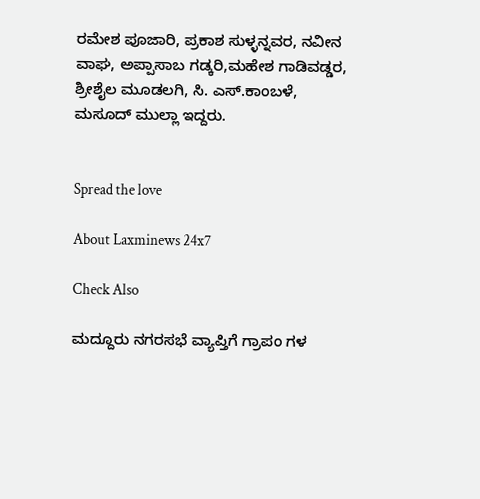ರಮೇಶ ಪೂಜಾರಿ, ಪ್ರಕಾಶ ಸುಳ್ಳನ್ನವರ, ನವೀನ ವಾಘ, ಅಪ್ಪಾಸಾಬ ಗಡ್ಕರಿ,ಮಹೇಶ ಗಾಡಿವಡ್ಡರ, ಶ್ರೀಶೈಲ ಮೂಡಲಗಿ, ಸಿ. ಎಸ್.ಕಾಂಬಳೆ, ಮಸೂದ್ ಮುಲ್ಲಾ ಇದ್ದರು.


Spread the love

About Laxminews 24x7

Check Also

ಮದ್ದೂರು ನಗರಸಭೆ ವ್ಯಾಪ್ತಿಗೆ ಗ್ರಾಪಂ ಗಳ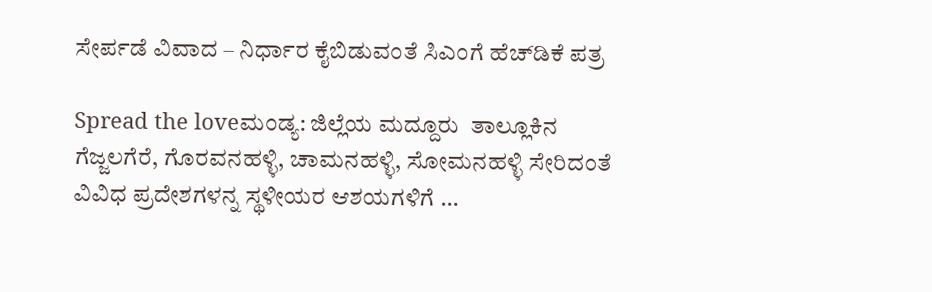ಸೇರ್ಪಡೆ ವಿವಾದ – ನಿರ್ಧಾರ ಕೈಬಿಡುವಂತೆ ಸಿಎಂಗೆ ಹೆಚ್‌ಡಿಕೆ ಪತ್ರ

Spread the loveಮಂಡ್ಯ: ಜಿಲ್ಲೆಯ ಮದ್ದೂರು  ತಾಲ್ಲೂಕಿನ ಗೆಜ್ಜಲಗೆರೆ, ಗೊರವನಹಳ್ಳಿ, ಚಾಮನಹಳ್ಳಿ, ಸೋಮನಹಳ್ಳಿ ಸೇರಿದಂತೆ ವಿವಿಧ ಪ್ರದೇಶಗಳನ್ನ ಸ್ಥಳೀಯರ ಆಶಯಗಳಿಗೆ …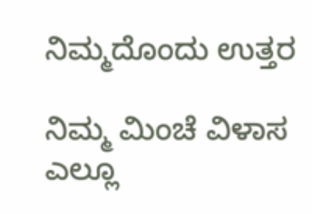ನಿಮ್ಮದೊಂದು ಉತ್ತರ

ನಿಮ್ಮ ಮಿಂಚೆ ವಿಳಾಸ ಎಲ್ಲೂ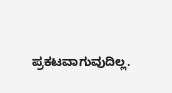ಪ್ರಕಟವಾಗುವುದಿಲ್ಲ.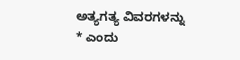ಅತ್ಯಗತ್ಯ ವಿವರಗಳನ್ನು * ಎಂದು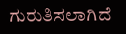ಗುರುತಿಸಲಾಗಿದೆ